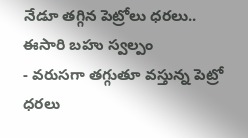నేడూ తగ్గిన పెట్రోలు ధరలు.. ఈసారి బహు స్వల్పం
- వరుసగా తగ్గుతూ వస్తున్న పెట్రో ధరలు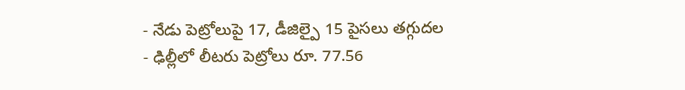- నేడు పెట్రోలుపై 17, డీజిల్పై 15 పైసలు తగ్గుదల
- ఢిల్లీలో లీటరు పెట్రోలు రూ. 77.56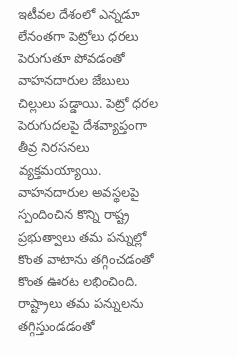ఇటీవల దేశంలో ఎన్నడూ లేనంతగా పెట్రోలు ధరలు పెరుగుతూ పోవడంతో వాహనదారుల జేబులు చిల్లులు పడ్డాయి. పెట్రో ధరల పెరుగుదలపై దేశవ్యాప్తంగా తీవ్ర నిరసనలు వ్యక్తమయ్యాయి. వాహనదారుల అవస్థలపై స్పందించిన కొన్ని రాష్ట్ర ప్రభుత్వాలు తమ పన్నుల్లో కొంత వాటాను తగ్గించడంతో కొంత ఊరట లభించింది. రాష్ట్రాలు తమ పన్నులను తగ్గిస్తుండడంతో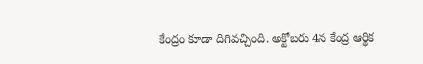కేంద్రం కూడా దిగివచ్చింది. అక్టోబరు 4న కేంద్ర ఆర్థిక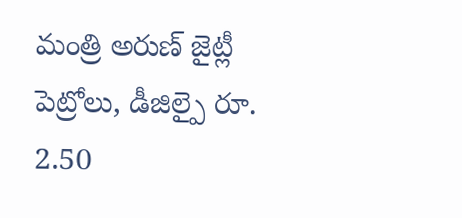మంత్రి అరుణ్ జైట్లీ పెట్రోలు, డీజిల్పై రూ. 2.50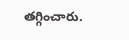తగ్గించారు.